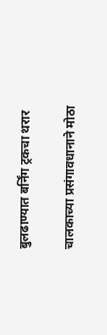बुलढाण्यात बर्निंग ट्रकचा थरार

चालकाच्या प्रसंगावधानाने मोठा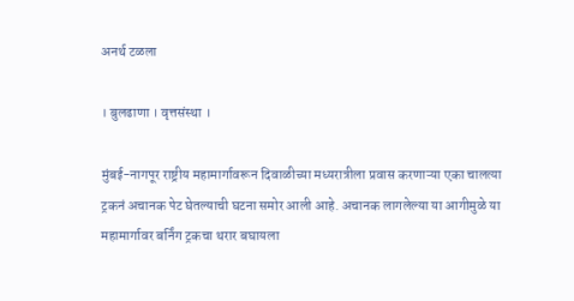अनर्थ टळला

। बुलढाणा । वृत्तसंस्था ।

मुंबई-नागपूर राष्ट्रीय महामार्गावरून दिवाळीच्या मध्यरात्रीला प्रवास करणाऱ्या एका चालत्या ट्रकनं अचानक पेट घेतल्याची घटना समोर आली आहे. अचानक लागलेल्या या आगीमुळे या महामार्गावर बर्निंग ट्रकचा थरार बघायला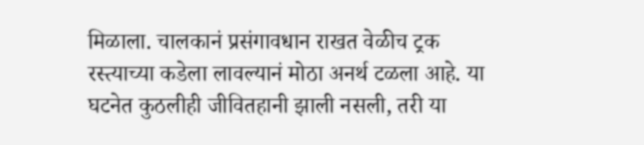मिळाला. चालकानं प्रसंगावधान राखत वेळीच ट्रक रस्त्याच्या कडेला लावल्यानं मोठा अनर्थ टळला आहे. या घटनेत कुठलीही जीवितहानी झाली नसली, तरी या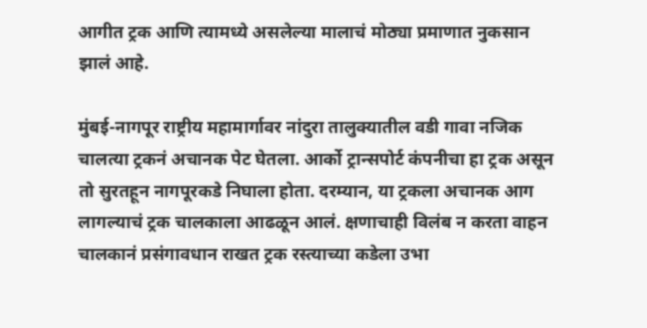आगीत ट्रक आणि त्यामध्ये असलेल्या मालाचं मोठ्या प्रमाणात नुकसान झालं आहे.

मुंबई-नागपूर राष्ट्रीय महामार्गावर नांदुरा तालुक्यातील वडी गावा नजिक चालत्या ट्रकनं अचानक पेट घेतला. आर्को ट्रान्सपोर्ट कंपनीचा हा ट्रक असून तो सुरतहून नागपूरकडे निघाला होता. दरम्यान, या ट्रकला अचानक आग लागल्याचं ट्रक चालकाला आढळून आलं. क्षणाचाही विलंब न करता वाहन चालकानं प्रसंगावधान राखत ट्रक रस्त्याच्या कडेला उभा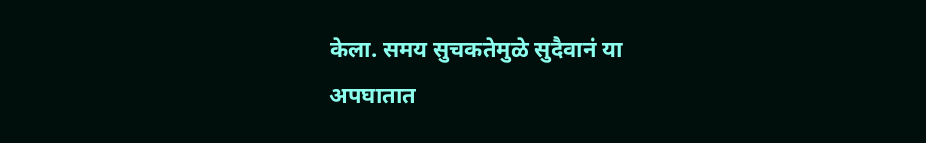केला. समय सुचकतेमुळे सुदैवानं या अपघातात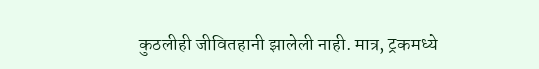कुठलीही जीवितहानी झालेली नाही. मात्र, ट्रकमध्ये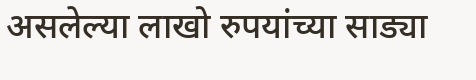असलेल्या लाखो रुपयांच्या साड्या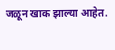जळून खाक झाल्या आहेत.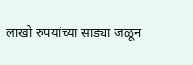लाखो रुपयांच्या साड्या जळून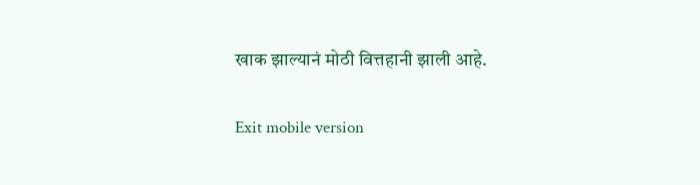खाक झाल्यानं मोठी वित्तहानी झाली आहे.

Exit mobile version